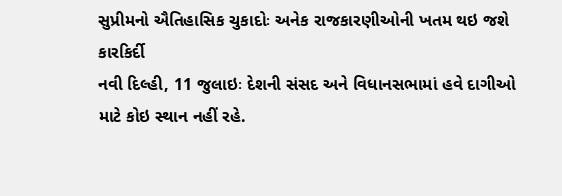સુપ્રીમનો ઐતિહાસિક ચુકાદોઃ અનેક રાજકારણીઓની ખતમ થઇ જશે કારકિર્દી
નવી દિલ્હી, 11 જુલાઇઃ દેશની સંસદ અને વિધાનસભામાં હવે દાગીઓ માટે કોઇ સ્થાન નહીં રહે.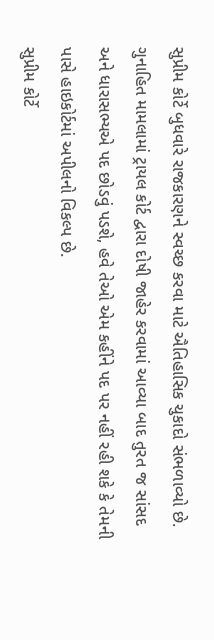સુપ્રીમ કોર્ટે બુધવારે રાજકારણને સ્વચ્છ કરવા માટે ઐતિહાસિક ચુકાદો સંભળાવ્યો છે. ગુનાહિત મામલામાં ટ્રાયલ કોર્ટ દ્વારા દોષી જાહેર કરવામાં આવ્યા બાદ તુરત જ સાંસદ અને ધારાસભ્યએ પદ છોડવું પડશે, હવે તેઓ એમ કહીંને પદ પર નહીં રહી શકે કે તેમની પાસે હાઇકોર્ટમાં અપીલનો વિકલ્પ છે.
સુપ્રીમ કોર્ટે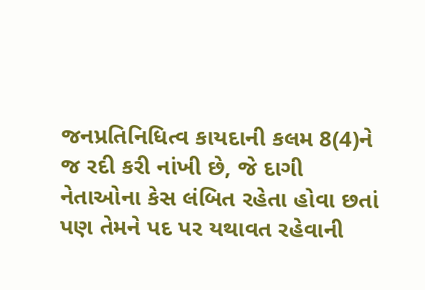જનપ્રતિનિધિત્વ કાયદાની કલમ 8(4)ને જ રદી કરી નાંખી છે, જે દાગી નેતાઓના કેસ લંબિત રહેતા હોવા છતાં પણ તેમને પદ પર યથાવત રહેવાની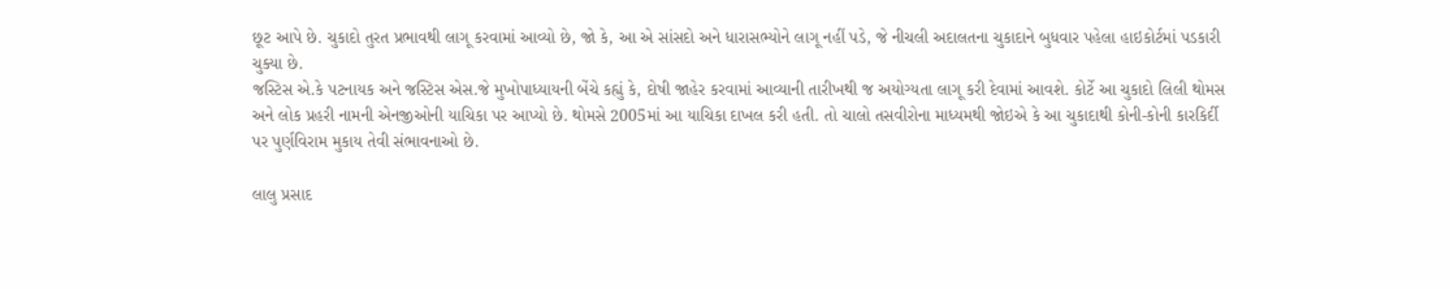છૂટ આપે છે. ચુકાદો તુરત પ્રભાવથી લાગૂ કરવામાં આવ્યો છે, જો કે, આ એ સાંસદો અને ધારાસભ્યોને લાગૂ નહીં પડે, જે નીચલી અદાલતના ચુકાદાને બુધવાર પહેલા હાઇકોર્ટમાં પડકારી ચુક્યા છે.
જસ્ટિસ એ.કે પટનાયક અને જસ્ટિસ એસ.જે મુખોપાધ્યાયની બેંચે કહ્યું કે, દોષી જાહેર કરવામાં આવ્યાની તારીખથી જ અયોગ્યતા લાગૂ કરી દેવામાં આવશે. કોર્ટે આ ચુકાદો લિલી થોમસ અને લોક પ્રહરી નામની એનજીઓની યાચિકા પર આપ્યો છે. થોમસે 2005માં આ યાચિકા દાખલ કરી હતી. તો ચાલો તસવીરોના માધ્યમથી જોઇએ કે આ ચુકાદાથી કોની-કોની કારકિર્દી પર પુર્ણવિરામ મુકાય તેવી સંભાવનાઓ છે.

લાલુ પ્રસાદ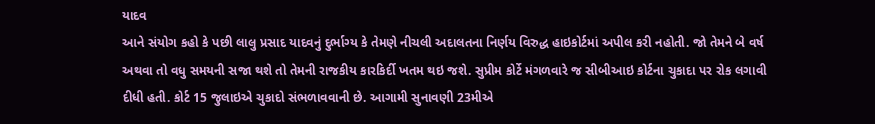યાદવ
આને સંયોગ કહો કે પછી લાલુ પ્રસાદ યાદવનું દુર્ભાગ્ય કે તેમણે નીચલી અદાલતના નિર્ણય વિરુદ્ધ હાઇકોર્ટમાં અપીલ કરી નહોતી. જો તેમને બે વર્ષ અથવા તો વધુ સમયની સજા થશે તો તેમની રાજકીય કારકિર્દી ખતમ થઇ જશે. સુપ્રીમ કોર્ટે મંગળવારે જ સીબીઆઇ કોર્ટના ચુકાદા પર રોક લગાવી દીધી હતી. કોર્ટ 15 જુલાઇએ ચુકાદો સંભળાવવાની છે. આગામી સુનાવણી 23મીએ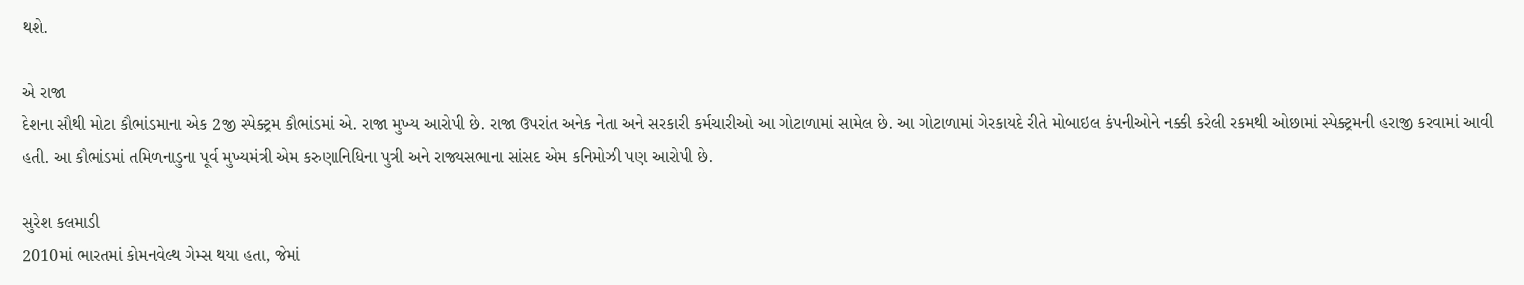થશે.

એ રાજા
દેશના સૌથી મોટા કૌભાંડમાના એક 2જી સ્પેક્ટ્રમ કૌભાંડમાં એ. રાજા મુખ્ય આરોપી છે. રાજા ઉપરાંત અનેક નેતા અને સરકારી કર્મચારીઓ આ ગોટાળામાં સામેલ છે. આ ગોટાળામાં ગેરકાયદે રીતે મોબાઇલ કંપનીઓને નક્કી કરેલી રકમથી ઓછામાં સ્પેક્ટ્રમની હરાજી કરવામાં આવી હતી. આ કૌભાંડમાં તમિળનાડુના પૂર્વ મુખ્યમંત્રી એમ કરુણાનિધિના પુત્રી અને રાજ્યસભાના સાંસદ એમ કનિમોઝી પણ આરોપી છે.

સુરેશ કલમાડી
2010માં ભારતમાં કોમનવેલ્થ ગેમ્સ થયા હતા, જેમાં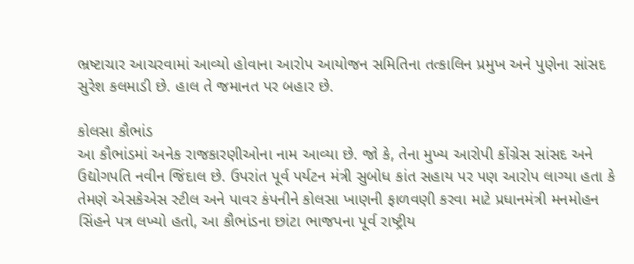ભ્રષ્ટાચાર આચરવામાં આવ્યો હોવાના આરોપ આયોજન સમિતિના તત્કાલિન પ્રમુખ અને પુણેના સાંસદ સુરેશ કલમાડી છે. હાલ તે જમાનત પર બહાર છે.

કોલસા કૌભાંડ
આ કૌભાંડમાં અનેક રાજકારણીઓના નામ આવ્યા છે. જો કે, તેના મુખ્ય આરોપી કોંગ્રેસ સાંસદ અને ઉદ્યોગપતિ નવીન જિંદાલ છે. ઉપરાંત પૂર્વ પર્યટન મંત્રી સુબોધ કાંત સહાય પર પણ આરોપ લાગ્યા હતા કે તેમણે એસકેએસ સ્ટીલ અને પાવર કંપનીને કોલસા ખાણની ફાળવણી કરવા માટે પ્રધાનમંત્રી મનમોહન સિંહને પત્ર લખ્યો હતો, આ કૌભાંડના છાંટા ભાજપના પૂર્વ રાષ્ટ્રીય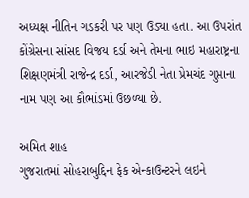અધ્યક્ષ નીતિન ગડકરી પર પણ ઉડ્યા હતા. આ ઉપરાંત કોંગ્રેસના સાંસદ વિજય દર્ડા અને તેમના ભાઇ મહારાષ્ટ્રના શિક્ષણમંત્રી રાજેન્દ્ર દર્ડા, આરજેડી નેતા પ્રેમચંદ ગુપ્તાના નામ પણ આ કૌભાંડમાં ઉછળ્યા છે.

અમિત શાહ
ગુજરાતમાં સોહરાબુદ્દિન ફેક એન્કાઉન્ટરને લઇને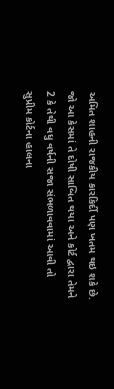અમિત શાહની રાજકીય કારકિર્દી પણ ખતમ થઇ શકે છે. જો આ કેસમાં તે દોષી સાબિત થયા અને કોર્ટ દ્વારા તેમને 2 કે તેથી વધુ વર્ષની સજા સંભળાવવામાં આવી તો સુપ્રીમ કોર્ટના હાલના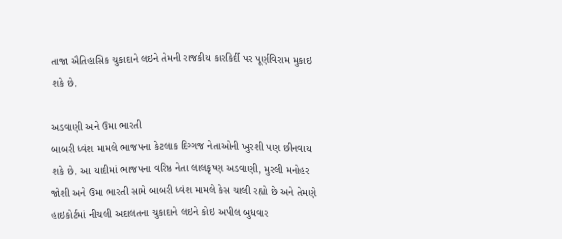તાજા ઐતિહાસિક ચુકાદાને લઇને તેમની રાજકીય કારકિર્દી પર પૂર્ણવિરામ મુકાઇ શકે છે.

અડવાણી અને ઉમા ભારતી
બાબરી ધ્વંશ મામલે ભાજપના કેટલાક દિગ્ગજ નેતાઓની ખુરશી પણ છીનવાય શકે છે. આ યાદીમાં ભાજપના વરિષ્ઠ નેતા લાલકૃષ્ણ અડવાણી, મુરલી મનોહર જોશી અને ઉમા ભારતી સામે બાબરી ધ્વંશ મામલે કેસ ચાલી રહ્યો છે અને તેમણે હાઇકોર્ટમાં નીચલી અદાલતના ચુકાદાને લઇને કોઇ અપીલ બુધવાર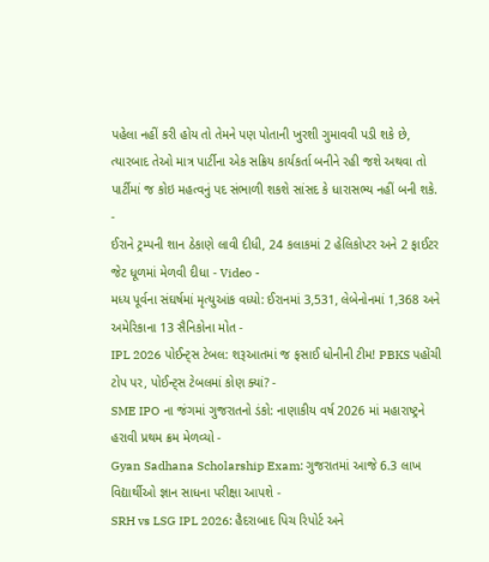પહેલા નહીં કરી હોય તો તેમને પણ પોતાની ખુરશી ગુમાવવી પડી શકે છે, ત્યારબાદ તેઓ માત્ર પાર્ટીના એક સક્રિય કાર્યકર્તા બનીને રહી જશે અથવા તો પાર્ટીમાં જ કોઇ મહત્વનું પદ સંભાળી શકશે સાંસદ કે ધારાસભ્ય નહીં બની શકે.
-
ઈરાને ટ્રમ્પની શાન ઠેકાણે લાવી દીધી, 24 કલાકમાં 2 હેલિકોપ્ટર અને 2 ફાઈટર જેટ ધૂળમાં મેળવી દીધા - Video -
મધ્ય પૂર્વના સંઘર્ષમાં મૃત્યુઆંક વધ્યો: ઈરાનમાં 3,531, લેબેનોનમાં 1,368 અને અમેરિકાના 13 સૈનિકોના મોત -
IPL 2026 પોઈન્ટ્સ ટેબલ: શરૂઆતમાં જ ફસાઈ ધોનીની ટીમ! PBKS પહોંચી ટોપ પર, પોઈન્ટ્સ ટેબલમાં કોણ ક્યાં? -
SME IPO ના જંગમાં ગુજરાતનો ડંકો: નાણાકીય વર્ષ 2026 માં મહારાષ્ટ્રને હરાવી પ્રથમ ક્રમ મેળવ્યો -
Gyan Sadhana Scholarship Exam: ગુજરાતમાં આજે 6.3 લાખ વિદ્યાર્થીઓ જ્ઞાન સાધના પરીક્ષા આપશે -
SRH vs LSG IPL 2026: હૈદરાબાદ પિચ રિપોર્ટ અને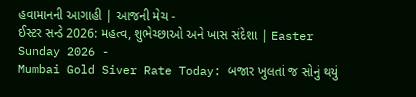હવામાનની આગાહી | આજની મેચ -
ઈસ્ટર સન્ડે 2026: મહત્વ, શુભેચ્છાઓ અને ખાસ સંદેશા | Easter Sunday 2026 -
Mumbai Gold Siver Rate Today: બજાર ખુલતાં જ સોનું થયું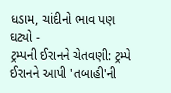ધડામ, ચાંદીનો ભાવ પણ ઘટ્યો -
ટ્રમ્પની ઈરાનને ચેતવણી: ટ્રમ્પે ઈરાનને આપી 'તબાહી'ની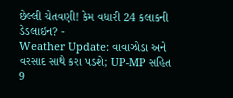છેલ્લી ચેતવણી! કેમ વધારી 24 કલાકની ડેડલાઇન? -
Weather Update: વાવાઝોડા અને વરસાદ સાથે કરા પડશે; UP-MP સહિત 9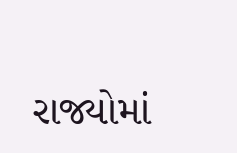રાજ્યોમાં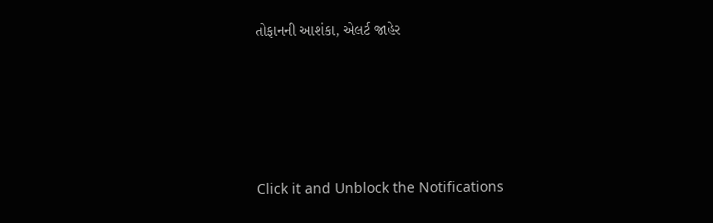તોફાનની આશંકા, એલર્ટ જાહેર





Click it and Unblock the Notifications